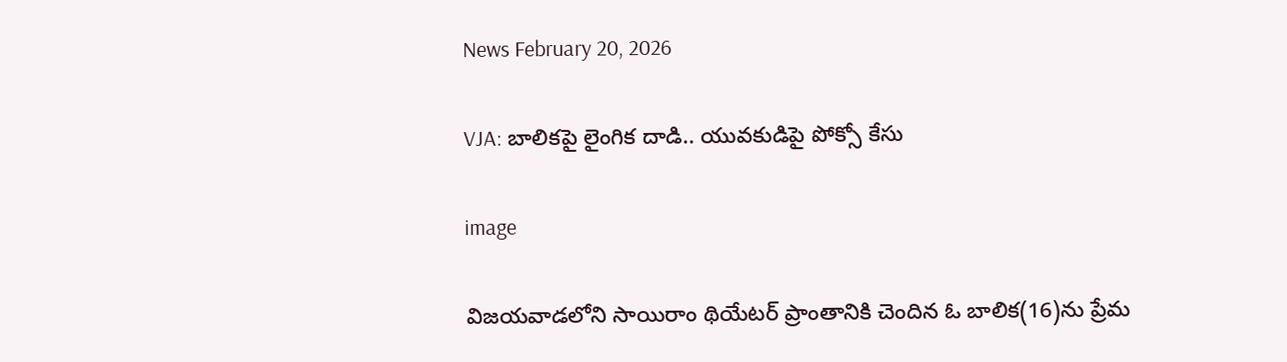News February 20, 2026

VJA: బాలికపై లైంగిక దాడి.. యువకుడిపై పోక్సో కేసు

image

విజయవాడలోని సాయిరాం థియేటర్ ప్రాంతానికి చెందిన ఓ బాలిక(16)ను ప్రేమ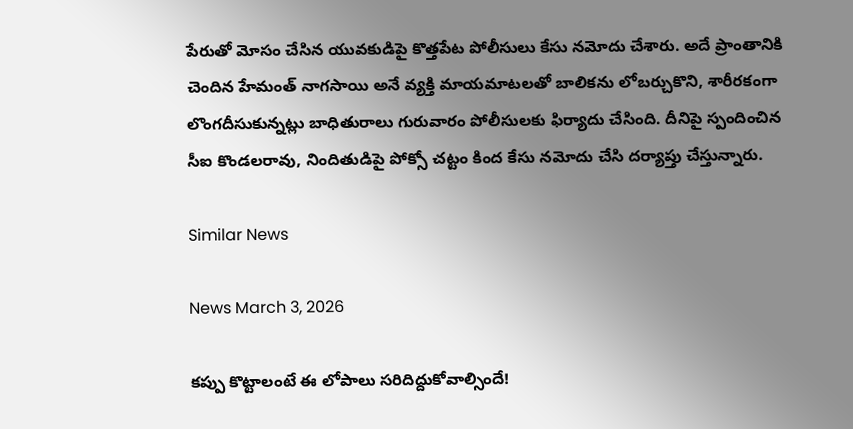పేరుతో మోసం చేసిన యువకుడిపై కొత్తపేట పోలీసులు కేసు నమోదు చేశారు. అదే ప్రాంతానికి చెందిన హేమంత్ నాగసాయి అనే వ్యక్తి మాయమాటలతో బాలికను లోబర్చుకొని, శారీరకంగా లొంగదీసుకున్నట్లు బాధితురాలు గురువారం పోలీసులకు ఫిర్యాదు చేసింది. దీనిపై స్పందించిన సీఐ కొండలరావు, నిందితుడిపై పోక్సో చట్టం కింద కేసు నమోదు చేసి దర్యాప్తు చేస్తున్నారు.

Similar News

News March 3, 2026

కప్పు కొట్టాలంటే ఈ లోపాలు సరిదిద్దుకోవాల్సిందే!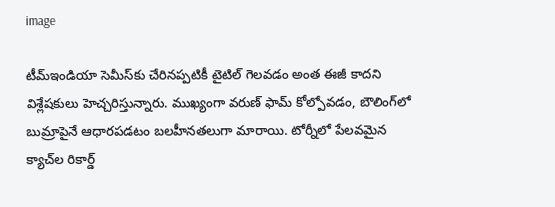image

టీమ్‌ఇండియా సెమీస్‌కు చేరినప్పటికీ టైటిల్ గెలవడం అంత ఈజీ కాదని విశ్లేషకులు హెచ్చరిస్తున్నారు. ముఖ్యంగా వరుణ్ ఫామ్ కోల్పోవడం, బౌలింగ్‌లో బుమ్రాపైనే ఆధారపడటం బలహీనతలుగా మారాయి. టోర్నీలో పేలవమైన క్యాచ్‌ల రికార్డ్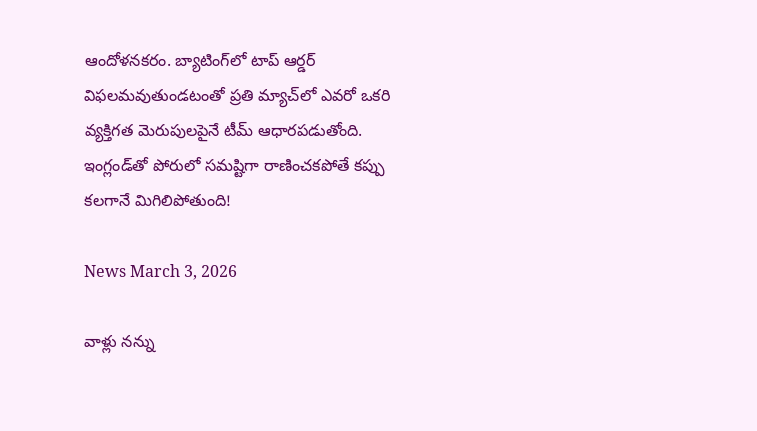ఆందోళనకరం. బ్యాటింగ్‌లో టాప్ ఆర్డర్ విఫలమవుతుండటంతో ప్రతి మ్యాచ్‌లో ఎవరో ఒకరి వ్యక్తిగత మెరుపులపైనే టీమ్ ఆధారపడుతోంది. ఇంగ్లండ్‌తో పోరులో సమష్టిగా రాణించకపోతే కప్పు కలగానే మిగిలిపోతుంది!

News March 3, 2026

వాళ్లు నన్ను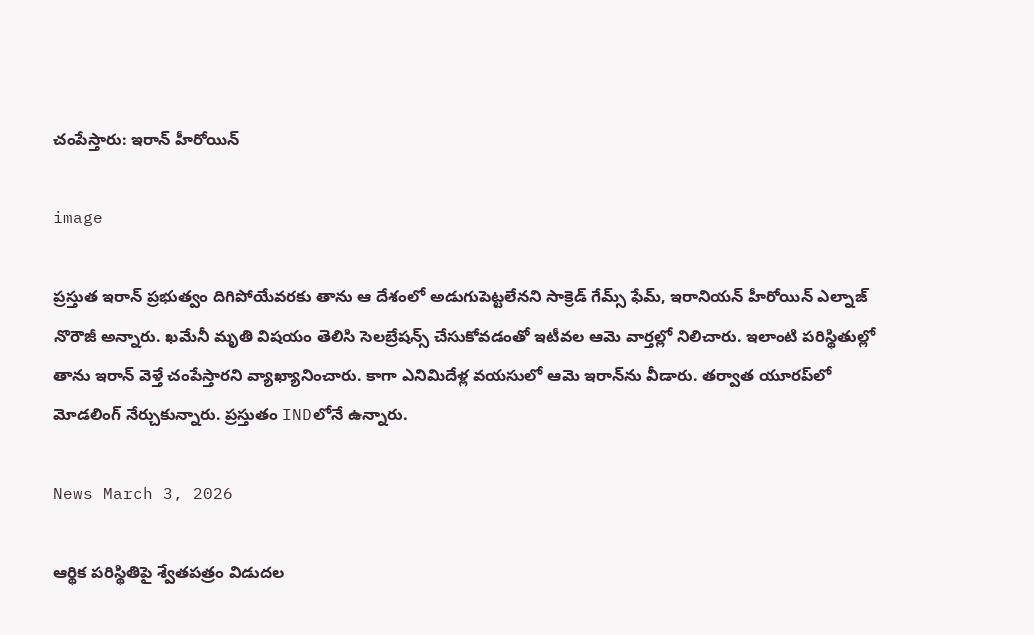చంపేస్తారు: ఇరాన్ హీరోయిన్

image

ప్రస్తుత ఇరాన్ ప్రభుత్వం దిగిపోయేవరకు తాను ఆ దేశంలో అడుగుపెట్టలేనని సాక్రెడ్ గేమ్స్ ఫేమ్, ఇరానియన్ హీరోయిన్ ఎల్నాజ్ నొరౌజీ అన్నారు. ఖమేనీ మృతి విషయం తెలిసి సెలబ్రేషన్స్ చేసుకోవడంతో ఇటీవల ఆమె వార్తల్లో నిలిచారు. ఇలాంటి పరిస్థితుల్లో తాను ఇరాన్‌ వెళ్తే చంపేస్తారని వ్యాఖ్యానించారు. కాగా ఎనిమిదేళ్ల వయసులో ఆమె ఇరాన్‌ను వీడారు. తర్వాత యూరప్‌లో మోడలింగ్‌ నేర్చుకున్నారు. ప్రస్తుతం INDలోనే ఉన్నారు.

News March 3, 2026

ఆర్థిక పరిస్థితిపై శ్వేతపత్రం విడుదల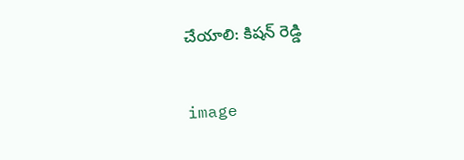చేయాలి: కిషన్ రెడ్డి

image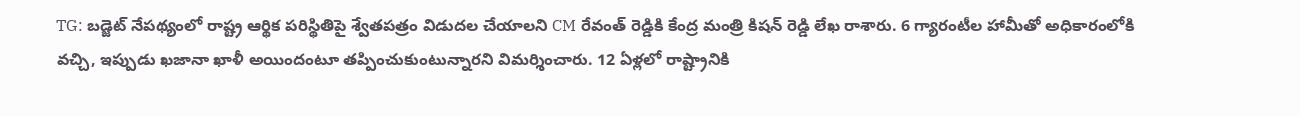TG: బడ్జెట్ నేపథ్యంలో రాష్ట్ర ఆర్థిక పరిస్థితిపై శ్వేతపత్రం విడుదల చేయాలని CM రేవంత్ రెడ్డికి కేంద్ర మంత్రి కిషన్ రెడ్డి లేఖ రాశారు. 6 గ్యారంటీల హామీతో అధికారంలోకి వచ్చి, ఇప్పుడు ఖజానా ఖాళీ అయిందంటూ తప్పించుకుంటున్నారని విమర్శించారు. 12 ఏళ్లలో రాష్ట్రానికి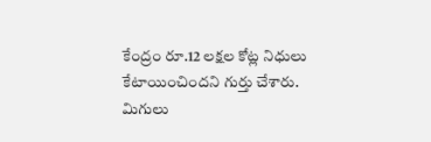కేంద్రం రూ.12 లక్షల కోట్ల నిధులు కేటాయించిందని గుర్తు చేశారు. మిగులు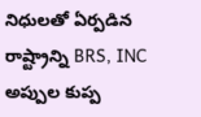నిధులతో ఏర్పడిన రాష్ట్రాన్ని BRS, INC అప్పుల కుప్ప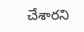చేశారని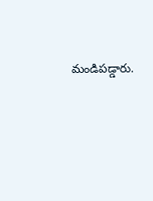మండిపడ్డారు.